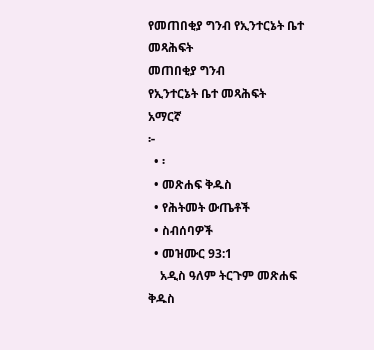የመጠበቂያ ግንብ የኢንተርኔት ቤተ መጻሕፍት
መጠበቂያ ግንብ
የኢንተርኔት ቤተ መጻሕፍት
አማርኛ
፦
  • ፡
  • መጽሐፍ ቅዱስ
  • የሕትመት ውጤቶች
  • ስብሰባዎች
  • መዝሙር 93:1
    አዲስ ዓለም ትርጉም መጽሐፍ ቅዱስ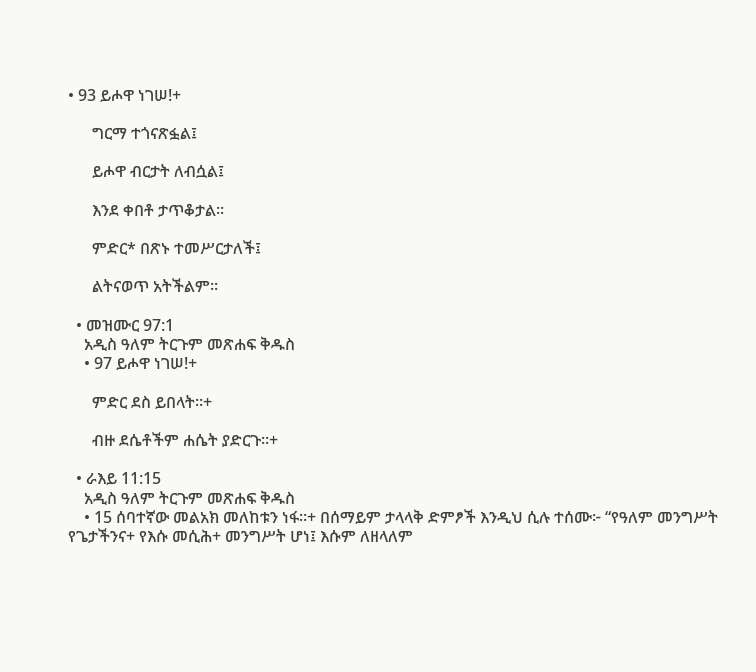• 93 ይሖዋ ነገሠ!+

      ግርማ ተጎናጽፏል፤

      ይሖዋ ብርታት ለብሷል፤

      እንደ ቀበቶ ታጥቆታል።

      ምድር* በጽኑ ተመሥርታለች፤

      ልትናወጥ አትችልም።

  • መዝሙር 97:1
    አዲስ ዓለም ትርጉም መጽሐፍ ቅዱስ
    • 97 ይሖዋ ነገሠ!+

      ምድር ደስ ይበላት።+

      ብዙ ደሴቶችም ሐሴት ያድርጉ።+

  • ራእይ 11:15
    አዲስ ዓለም ትርጉም መጽሐፍ ቅዱስ
    • 15 ሰባተኛው መልአክ መለከቱን ነፋ።+ በሰማይም ታላላቅ ድምፆች እንዲህ ሲሉ ተሰሙ፦ “የዓለም መንግሥት የጌታችንና+ የእሱ መሲሕ+ መንግሥት ሆነ፤ እሱም ለዘላለም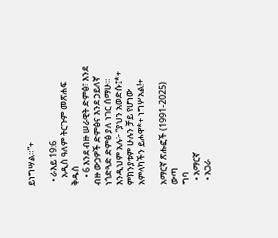ይነግሣል።”+

  • ራእይ 19:6
    አዲስ ዓለም ትርጉም መጽሐፍ ቅዱስ
    • 6 እንደ ብዙ ሠራዊት ድምፅ፣ እንደ ብዙ ውኃዎች ድምፅና እንደ ኃይለኛ ነጎድጓድ ድምፅ ያለ ነገር ሰማሁ። እንዲህም አሉ፦ “ያህን አወድሱ፤*+ ምክንያቱም ሁሉን ቻይ የሆነው አምላካችን ይሖዋ*+ ነግሦአል!+

አማርኛ ጽሑፎች (1991-2025)
ውጣ
ግባ
  • አማርኛ
  • አጋራ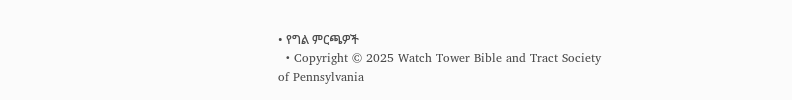• የግል ምርጫዎች
  • Copyright © 2025 Watch Tower Bible and Tract Society of Pennsylvania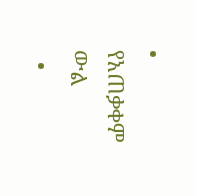• የአጠቃቀም ውል
  •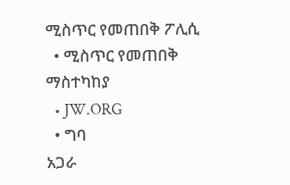ሚስጥር የመጠበቅ ፖሊሲ
  • ሚስጥር የመጠበቅ ማስተካከያ
  • JW.ORG
  • ግባ
አጋራ